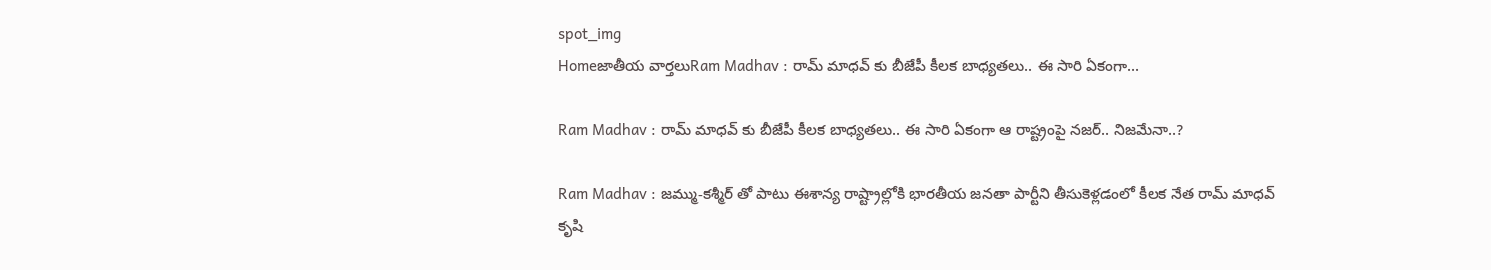spot_img
Homeజాతీయ వార్తలుRam Madhav : రామ్ మాధవ్ కు బీజేపీ కీలక బాధ్యతలు.. ఈ సారి ఏకంగా...

Ram Madhav : రామ్ మాధవ్ కు బీజేపీ కీలక బాధ్యతలు.. ఈ సారి ఏకంగా ఆ రాష్ట్రంపై నజర్.. నిజమేనా..?

Ram Madhav : జమ్ము-కశ్మీర్ తో పాటు ఈశాన్య రాష్ట్రాల్లోకి భారతీయ జనతా పార్టీని తీసుకెళ్లడంలో కీలక నేత రామ్ మాధవ్ కృషి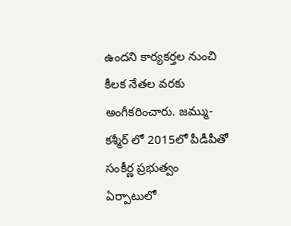ఉందని కార్యకర్తల నుంచి కీలక నేతల వరకు అంగీకరించారు. జమ్ము-కశ్మీర్ లో 2015లో పీడీపీతో సంకీర్ణ ప్రభుత్వం ఏర్పాటులో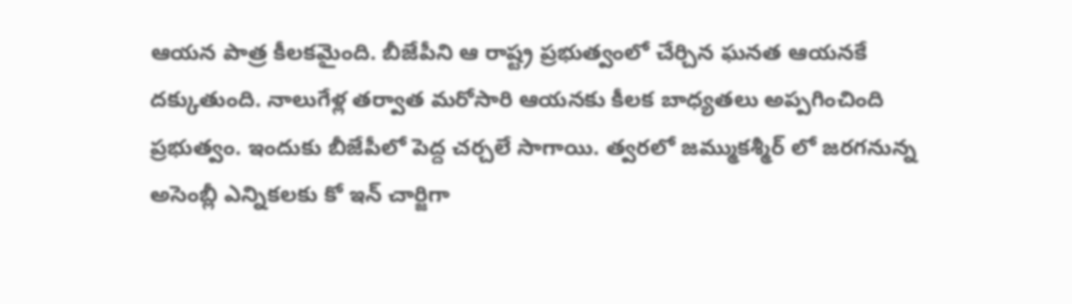ఆయన పాత్ర కీలకమైంది. బీజేపీని ఆ రాష్ట్ర ప్రభుత్వంలో చేర్చిన ఘనత ఆయనకే దక్కుతుంది. నాలుగేళ్ల తర్వాత మరోసారి ఆయనకు కీలక బాధ్యతలు అప్పగించింది ప్రభుత్వం. ఇందుకు బీజేపీలో పెద్ద చర్చలే సాగాయి. త్వరలో జమ్ముకశ్మీర్ లో జరగనున్న అసెంబ్లీ ఎన్నికలకు కో ఇన్ చార్జిగా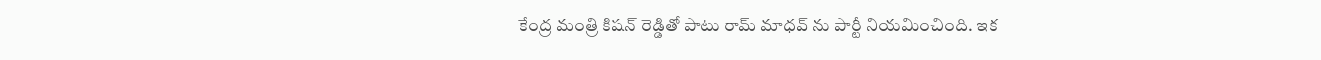కేంద్ర మంత్రి కిషన్ రెడ్డితో పాటు రామ్ మాధవ్ ను పార్టీ నియమించింది. ఇక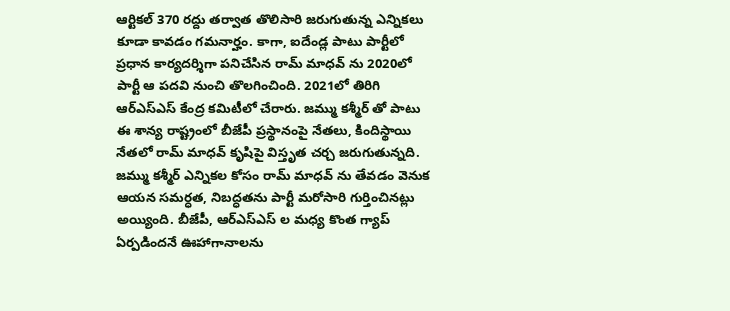ఆర్టికల్ 370 రద్దు తర్వాత తొలిసారి జరుగుతున్న ఎన్నికలు కూడా కావడం గమనార్హం. కాగా, ఐదేండ్ల పాటు పార్టీలో ప్రధాన కార్యదర్శిగా పనిచేసిన రామ్ మాధవ్ ను 2020లో పార్టీ ఆ పదవి నుంచి తొలగించింది. 2021లో తిరిగి ఆర్ఎస్ఎస్ కేంద్ర కమిటీలో చేరారు. జమ్ము కశ్మీర్ తో పాటు ఈ శాన్య రాష్ట్రంలో బీజేపీ ప్రస్థానంపై నేతలు, కిందిస్థాయి నేతలో రామ్ మాధవ్ కృషిపై విస్తృత చర్చ జరుగుతున్నది. జమ్ము కశ్మీర్ ఎన్నికల కోసం రామ్ మాధవ్ ను తేవడం వెనుక ఆయన సమర్ధత, నిబద్ధతను పార్టీ మరోసారి గుర్తించినట్లు అయ్యింది. బీజేపీ, ఆర్ఎస్ఎస్ ల మధ్య కొంత గ్యాప్ ఏర్పడిందనే ఊహాగానాలను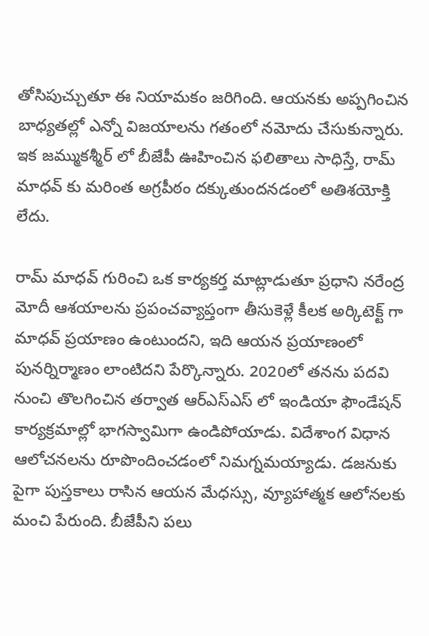తోసిపుచ్చుతూ ఈ నియామకం జరిగింది. ఆయనకు అప్పగించిన బాధ్యతల్లో ఎన్నో విజయాలను గతంలో నమోదు చేసుకున్నారు. ఇక జమ్ముకశ్మీర్ లో బీజేపీ ఊహించిన ఫలితాలు సాధిస్తే, రామ్ మాధవ్ కు మరింత అగ్రపీఠం దక్కుతుందనడంలో అతిశయోక్తి లేదు.

రామ్ మాధవ్ గురించి ఒక కార్యకర్త మాట్లాడుతూ ప్రధాని నరేంద్ర మోదీ ఆశయాలను ప్రపంచవ్యాప్తంగా తీసుకెళ్లే కీలక అర్కిటెక్ట్ గా మాధవ్ ప్రయాణం ఉంటుందని, ఇది ఆయన ప్రయాణంలో పునర్నిర్మాణం లాంటిదని పేర్కొన్నారు. 2020లో తనను పదవి నుంచి తొలగించిన తర్వాత ఆర్ఎస్ఎస్ లో ఇండియా ఫౌండేషన్ కార్యక్రమాల్లో భాగస్వామిగా ఉండిపోయాడు. విదేశాంగ విధాన ఆలోచనలను రూపొందించడంలో నిమగ్నమయ్యాడు. డజనుకు పైగా పుస్తకాలు రాసిన ఆయన మేధస్సు, వ్యూహాత్మక ఆలోనలకు మంచి పేరుంది. బీజేపీని పలు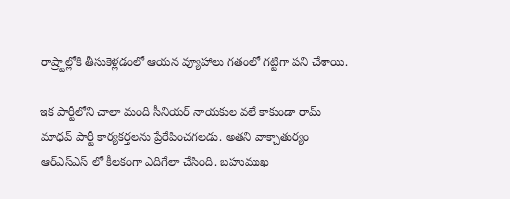రాష్ర్టాల్లోకి తీసుకెళ్లడంలో ఆయన వ్యూహాలు గతంలో గట్టిగా పని చేశాయి.

ఇక పార్టీలోని చాలా మంది సీనియర్ నాయకుల వలే కాకుండా రామ్ మాధవ్ పార్టీ కార్యకర్తలను ప్రేరేపించగలడు. అతని వాక్చాతుర్యం ఆర్ఎస్ఎస్ లో కీలకంగా ఎదిగేలా చేసింది. బహుముఖ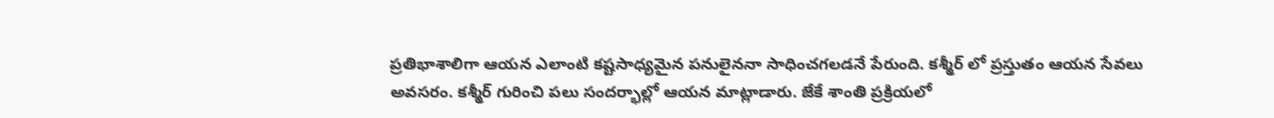ప్రతిభాశాలిగా ఆయన ఎలాంటి కష్టసాధ్యమైన పనులైననా సాధించగలడనే పేరుంది. కశ్మీర్ లో ప్రస్తుతం ఆయన సేవలు అవసరం. కశ్మీర్ గురించి పలు సందర్భాల్లో ఆయన మాట్లాడారు. జేకే శాంతి ప్రక్రియలో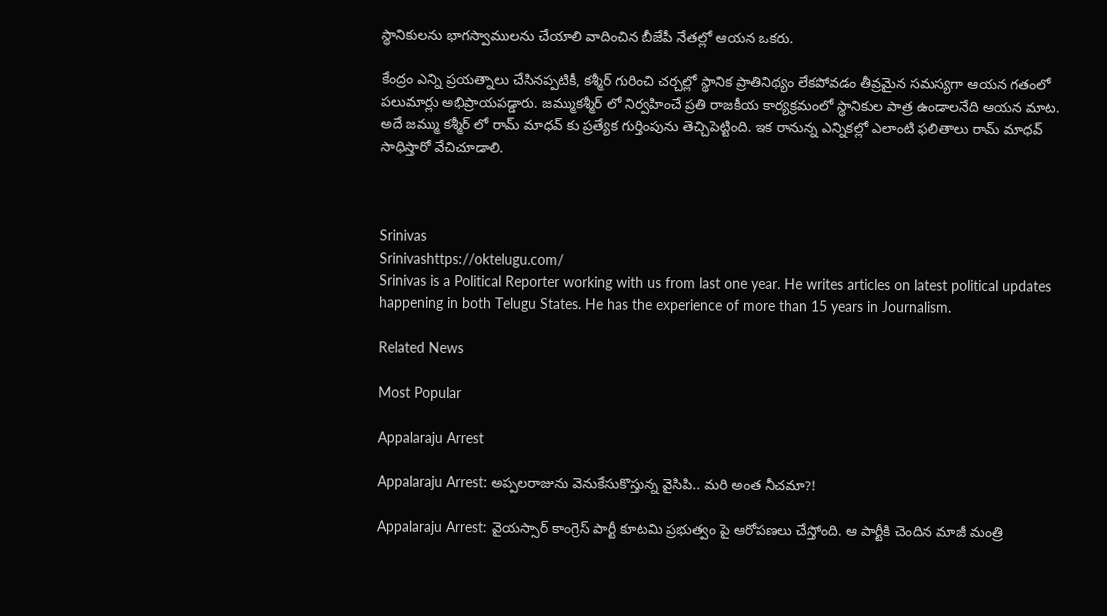స్థానికులను భాగస్వాములను చేయాలి వాదించిన బీజేపీ నేతల్లో ఆయన ఒకరు.

కేంద్రం ఎన్ని ప్రయత్నాలు చేసినప్పటికీ, కశ్మీర్ గురించి చర్చల్లో స్థానిక ప్రాతినిథ్యం లేకపోవడం తీవ్రమైన సమస్యగా ఆయన గతంలో పలుమార్లు అభిప్రాయపడ్డారు. జమ్ముకశ్మీర్ లో నిర్వహించే ప్రతి రాజకీయ కార్యక్రమంలో స్థానికుల పాత్ర ఉండాలనేది ఆయన మాట. అదే జమ్ము కశ్మీర్ లో రామ్ మాధవ్ కు ప్రత్యేక గుర్తింపును తెచ్చిపెట్టింది. ఇక రానున్న ఎన్నికల్లో ఎలాంటి ఫలితాలు రామ్ మాధవ్ సాధిస్తారో వేచిచూడాలి.



Srinivas
Srinivashttps://oktelugu.com/
Srinivas is a Political Reporter working with us from last one year. He writes articles on latest political updates happening in both Telugu States. He has the experience of more than 15 years in Journalism.

Related News

Most Popular

Appalaraju Arrest

Appalaraju Arrest: అప్పలరాజును వెనుకేసుకొస్తున్న వైసిపి.. మరి అంత నీచమా?!

Appalaraju Arrest: వైయస్సార్ కాంగ్రెస్ పార్టీ కూటమి ప్రభుత్వం పై ఆరోపణలు చేస్తోంది. ఆ పార్టీకి చెందిన మాజీ మంత్రి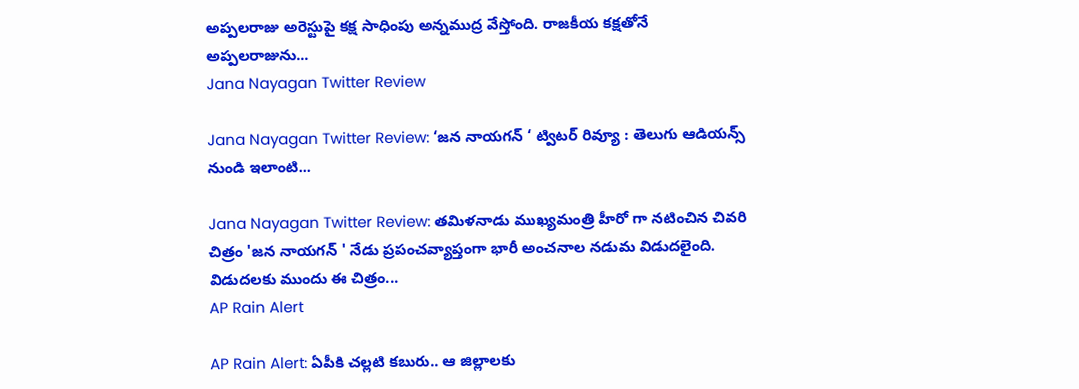అప్పలరాజు అరెస్టుపై కక్ష సాధింపు అన్నముద్ర వేస్తోంది. రాజకీయ కక్షతోనే అప్పలరాజును...
Jana Nayagan Twitter Review

Jana Nayagan Twitter Review: ‘జన నాయగన్ ‘ ట్విటర్ రివ్యూ : తెలుగు ఆడియన్స్ నుండి ఇలాంటి...

Jana Nayagan Twitter Review: తమిళనాడు ముఖ్యమంత్రి హీరో గా నటించిన చివరి చిత్రం 'జన నాయగన్ ' నేడు ప్రపంచవ్యాప్తంగా భారీ అంచనాల నడుమ విడుదలైంది. విడుదలకు ముందు ఈ చిత్రం...
AP Rain Alert

AP Rain Alert: ఏపీకి చల్లటి కబురు.. ఆ జిల్లాలకు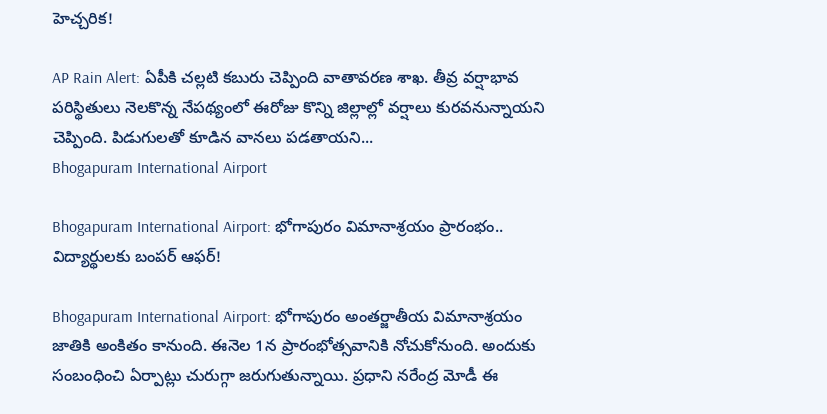హెచ్చరిక!

AP Rain Alert: ఏపీకి చల్లటి కబురు చెప్పింది వాతావరణ శాఖ. తీవ్ర వర్షాభావ పరిస్థితులు నెలకొన్న నేపథ్యంలో ఈరోజు కొన్ని జిల్లాల్లో వర్షాలు కురవనున్నాయని చెప్పింది. పిడుగులతో కూడిన వానలు పడతాయని...
Bhogapuram International Airport

Bhogapuram International Airport: భోగాపురం విమానాశ్రయం ప్రారంభం.. విద్యార్థులకు బంపర్ ఆఫర్!

Bhogapuram International Airport: భోగాపురం అంతర్జాతీయ విమానాశ్రయం జాతికి అంకితం కానుంది. ఈనెల 1న ప్రారంభోత్సవానికి నోచుకోనుంది. అందుకు సంబంధించి ఏర్పాట్లు చురుగ్గా జరుగుతున్నాయి. ప్రధాని నరేంద్ర మోడీ ఈ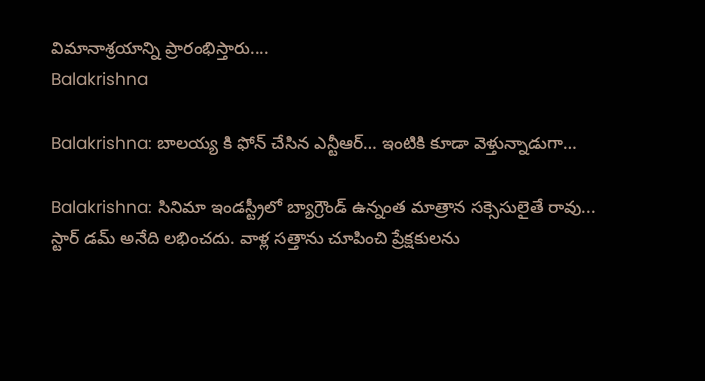విమానాశ్రయాన్ని ప్రారంభిస్తారు....
Balakrishna

Balakrishna: బాలయ్య కి ఫోన్ చేసిన ఎన్టీఆర్… ఇంటికి కూడా వెళ్తున్నాడుగా…

Balakrishna: సినిమా ఇండస్ట్రీలో బ్యాగ్రౌండ్ ఉన్నంత మాత్రాన సక్సెసులైతే రావు... స్టార్ డమ్ అనేది లభించదు. వాళ్ల సత్తాను చూపించి ప్రేక్షకులను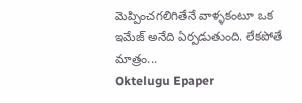మెప్పించగలిగితేనే వాళ్ళకంటూ ఒక ఇమేజ్ అనేది ఏర్పడుతుంది. లేకపోతే మాత్రం...
Oktelugu Epaper